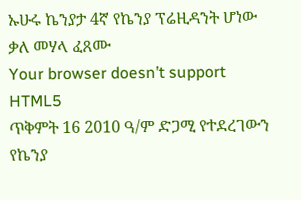ኡሁሩ ኬንያታ 4ኛ የኬንያ ፕሬዚዳንት ሆነው ቃለ መሃላ ፈጸሙ
Your browser doesn’t support HTML5
ጥቅምት 16 2010 ዓ/ም ድጋሚ የተደረገውን የኬንያ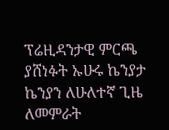ፕሬዚዳንታዊ ምርጫ ያሸነፉት ኡሁሩ ኬንያታ ኬንያን ለሁለተኛ ጊዜ ለመምራት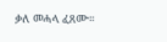ቃለ መሓላ ፈጸሙ።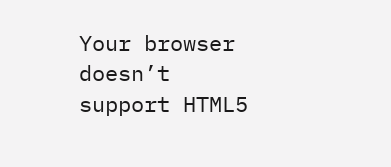Your browser doesn’t support HTML5